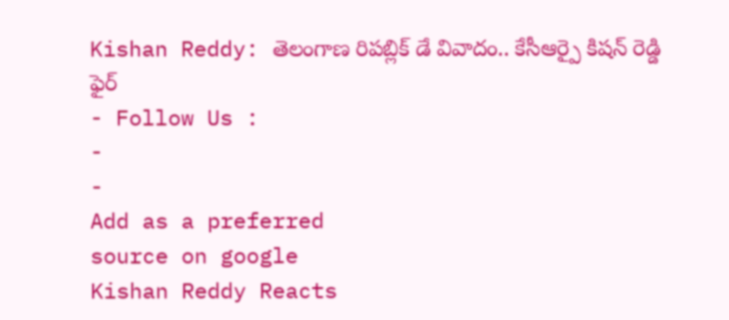Kishan Reddy: తెలంగాణ రిపబ్లిక్ డే వివాదం.. కేసీఆర్పై కిషన్ రెడ్డి ఫైర్
- Follow Us :
-
-
Add as a preferred
source on google
Kishan Reddy Reacts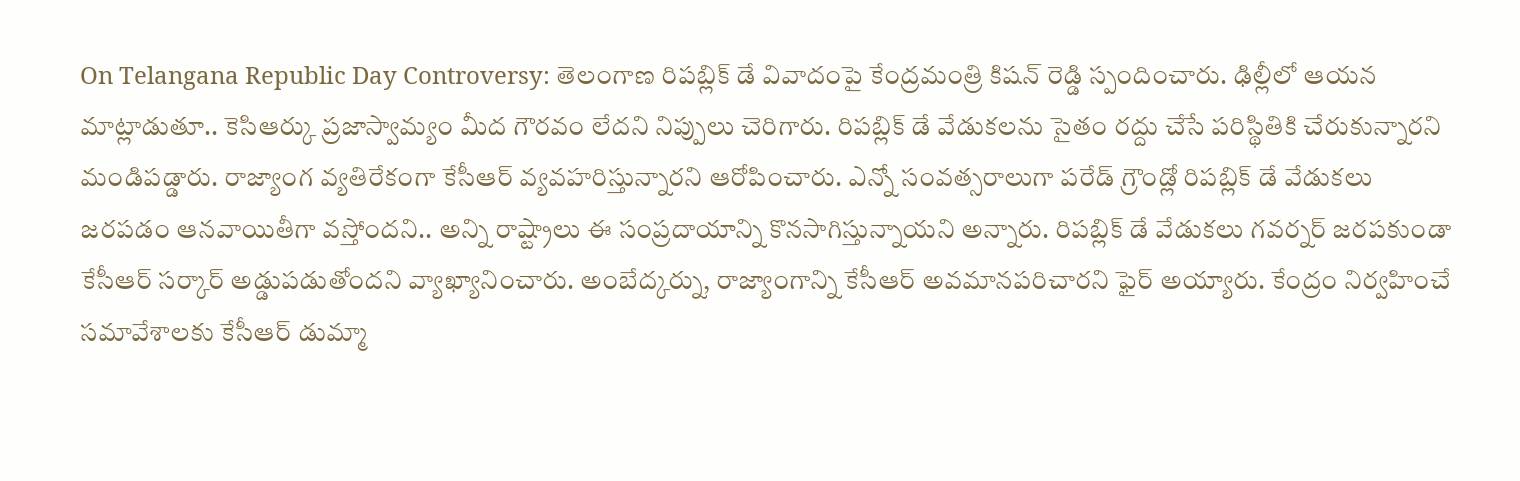On Telangana Republic Day Controversy: తెలంగాణ రిపబ్లిక్ డే వివాదంపై కేంద్రమంత్రి కిషన్ రెడ్డి స్పందించారు. ఢిల్లీలో ఆయన మాట్లాడుతూ.. కెసిఆర్కు ప్రజాస్వామ్యం మీద గౌరవం లేదని నిప్పులు చెరిగారు. రిపబ్లిక్ డే వేడుకలను సైతం రద్దు చేసే పరిస్థితికి చేరుకున్నారని మండిపడ్డారు. రాజ్యాంగ వ్యతిరేకంగా కేసీఆర్ వ్యవహరిస్తున్నారని ఆరోపించారు. ఎన్నో సంవత్సరాలుగా పరేడ్ గ్రౌండ్లో రిపబ్లిక్ డే వేడుకలు జరపడం ఆనవాయితీగా వస్తోందని.. అన్ని రాష్ట్రాలు ఈ సంప్రదాయాన్ని కొనసాగిస్తున్నాయని అన్నారు. రిపబ్లిక్ డే వేడుకలు గవర్నర్ జరపకుండా కేసీఆర్ సర్కార్ అడ్డుపడుతోందని వ్యాఖ్యానించారు. అంబేద్కర్ను, రాజ్యాంగాన్ని కేసీఆర్ అవమానపరిచారని ఫైర్ అయ్యారు. కేంద్రం నిర్వహించే సమావేశాలకు కేసీఆర్ డుమ్మా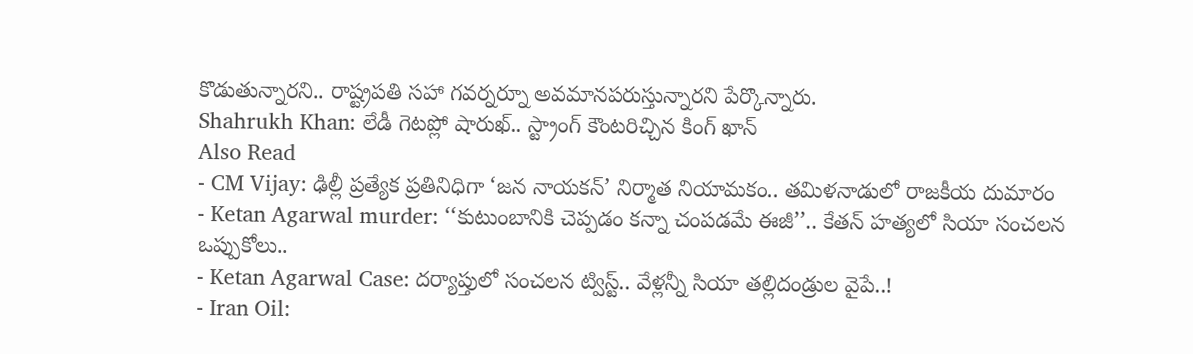కొడుతున్నారని.. రాష్ట్రపతి సహా గవర్నర్నూ అవమానపరుస్తున్నారని పేర్కొన్నారు.
Shahrukh Khan: లేడీ గెటప్లో షారుఖ్.. స్ట్రాంగ్ కౌంటరిచ్చిన కింగ్ ఖాన్
Also Read
- CM Vijay: ఢిల్లీ ప్రత్యేక ప్రతినిధిగా ‘జన నాయకన్’ నిర్మాత నియామకం.. తమిళనాడులో రాజకీయ దుమారం
- Ketan Agarwal murder: ‘‘కుటుంబానికి చెప్పడం కన్నా చంపడమే ఈజీ’’.. కేతన్ హత్యలో సియా సంచలన ఒప్పుకోలు..
- Ketan Agarwal Case: దర్యాప్తులో సంచలన ట్విస్ట్.. వేళ్లన్నీ సియా తల్లిదండ్రుల వైపే..!
- Iran Oil: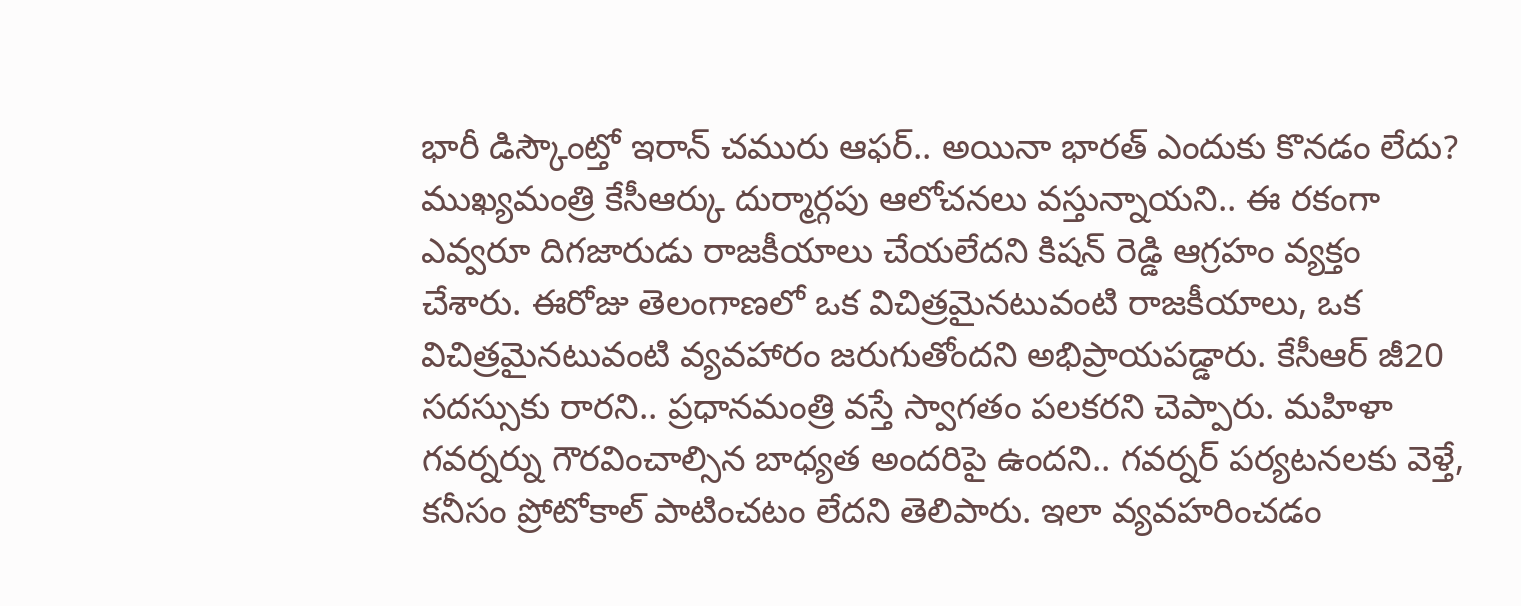భారీ డిస్కౌంట్తో ఇరాన్ చమురు ఆఫర్.. అయినా భారత్ ఎందుకు కొనడం లేదు?
ముఖ్యమంత్రి కేసీఆర్కు దుర్మార్గపు ఆలోచనలు వస్తున్నాయని.. ఈ రకంగా ఎవ్వరూ దిగజారుడు రాజకీయాలు చేయలేదని కిషన్ రెడ్డి ఆగ్రహం వ్యక్తం చేశారు. ఈరోజు తెలంగాణలో ఒక విచిత్రమైనటువంటి రాజకీయాలు, ఒక విచిత్రమైనటువంటి వ్యవహారం జరుగుతోందని అభిప్రాయపడ్డారు. కేసీఆర్ జీ20 సదస్సుకు రారని.. ప్రధానమంత్రి వస్తే స్వాగతం పలకరని చెప్పారు. మహిళా గవర్నర్ను గౌరవించాల్సిన బాధ్యత అందరిపై ఉందని.. గవర్నర్ పర్యటనలకు వెళ్తే, కనీసం ప్రోటోకాల్ పాటించటం లేదని తెలిపారు. ఇలా వ్యవహరించడం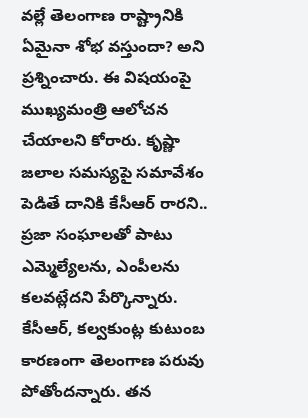వల్లే తెలంగాణ రాష్ట్రానికి ఏమైనా శోభ వస్తుందా? అని ప్రశ్నించారు. ఈ విషయంపై ముఖ్యమంత్రి ఆలోచన చేయాలని కోరారు. కృష్ణా జలాల సమస్యపై సమావేశం పెడితే దానికి కేసీఆర్ రారని.. ప్రజా సంఘాలతో పాటు ఎమ్మెల్యేలను, ఎంపీలను కలవట్లేదని పేర్కొన్నారు. కేసీఆర్, కల్వకుంట్ల కుటుంబ కారణంగా తెలంగాణ పరువు పోతోందన్నారు. తన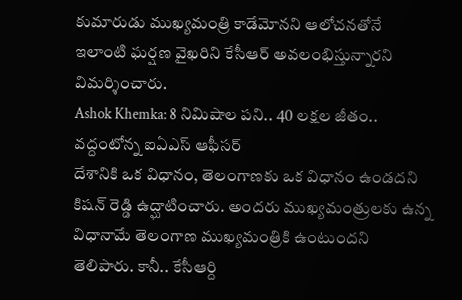కుమారుడు ముఖ్యమంత్రి కాడేమోనని ఆలోచనతోనే ఇలాంటి ఘర్షణ వైఖరిని కేసీఆర్ అవలంభిస్తున్నారని విమర్శించారు.
Ashok Khemka: 8 నిమిషాల పని.. 40 లక్షల జీతం.. వద్దంటోన్న ఐఏఎస్ ఆఫీసర్
దేశానికి ఒక విధానం, తెలంగాణకు ఒక విధానం ఉండదని కిషన్ రెడ్డి ఉద్ఘాటించారు. అందరు ముఖ్యమంత్రులకు ఉన్న విధానామే తెలంగాణ ముఖ్యమంత్రికి ఉంటుందని తెలిపారు. కానీ.. కేసీఆర్ది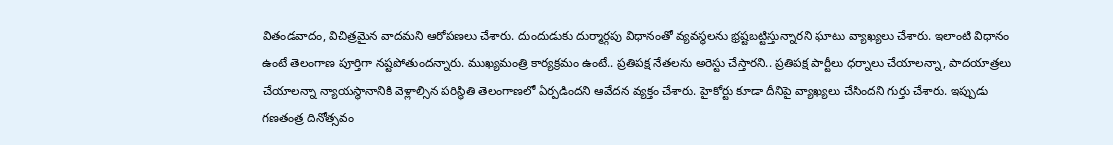వితండవాదం, విచిత్రమైన వాదమని ఆరోపణలు చేశారు. దుందుడుకు దుర్మార్గపు విధానంతో వ్యవస్థలను భ్రష్టబట్టిస్తున్నారని ఘాటు వ్యాఖ్యలు చేశారు. ఇలాంటి విధానం ఉంటే తెలంగాణ పూర్తిగా నష్టపోతుందన్నారు. ముఖ్యమంత్రి కార్యక్రమం ఉంటే.. ప్రతిపక్ష నేతలను అరెస్టు చేస్తారని.. ప్రతిపక్ష పార్టీలు ధర్నాలు చేయాలన్నా, పాదయాత్రలు చేయాలన్నా న్యాయస్థానానికి వెళ్లాల్సిన పరిస్థితి తెలంగాణలో ఏర్పడిందని ఆవేదన వ్యక్తం చేశారు. హైకోర్టు కూడా దీనిపై వ్యాఖ్యలు చేసిందని గుర్తు చేశారు. ఇప్పుడు గణతంత్ర దినోత్సవం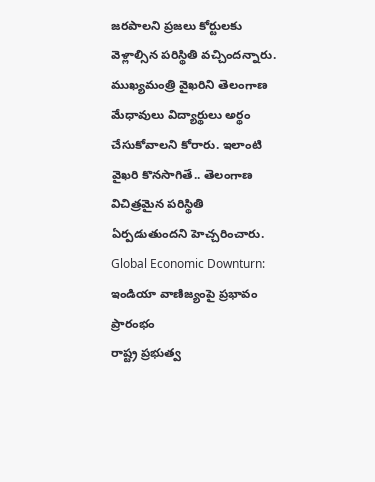జరపాలని ప్రజలు కోర్టులకు వెళ్లాల్సిన పరిస్థితి వచ్చిందన్నారు. ముఖ్యమంత్రి వైఖరిని తెలంగాణ మేధావులు విద్యార్థులు అర్థం చేసుకోవాలని కోరారు. ఇలాంటి వైఖరి కొనసాగితే.. తెలంగాణ విచిత్రమైన పరిస్థితి ఏర్పడుతుందని హెచ్చరించారు.
Global Economic Downturn: ఇండియా వాణిజ్యంపై ప్రభావం ప్రారంభం
రాష్ట్ర ప్రభుత్వ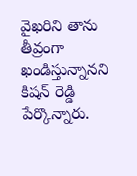వైఖరిని తాను తీవ్రంగా ఖండిస్తున్నానని కిషన్ రెడ్డి పేర్కొన్నారు.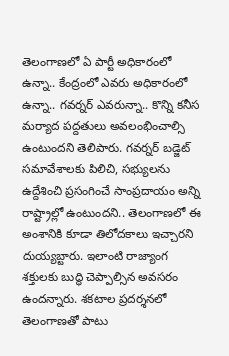తెలంగాణలో ఏ పార్టీ అధికారంలో ఉన్నా.. కేంద్రంలో ఎవరు అధికారంలో ఉన్నా.. గవర్నర్ ఎవరున్నా.. కొన్ని కనీస మర్యాద పద్దతులు అవలంభించాల్సి ఉంటుందని తెలిపారు. గవర్నర్ బడ్జెట్ సమావేశాలకు పిలిచి, సభ్యులను ఉద్దేశించి ప్రసంగించే సాంప్రదాయం అన్ని రాష్ట్రాల్లో ఉంటుందని.. తెలంగాణలో ఈ అంశానికి కూడా తిలోదకాలు ఇచ్చారని దుయ్యబ్టారు. ఇలాంటి రాజ్యాంగ శక్తులకు బుద్ధి చెప్పాల్సిన అవసరం ఉందన్నారు. శకటాల ప్రదర్శనలో తెలంగాణతో పాటు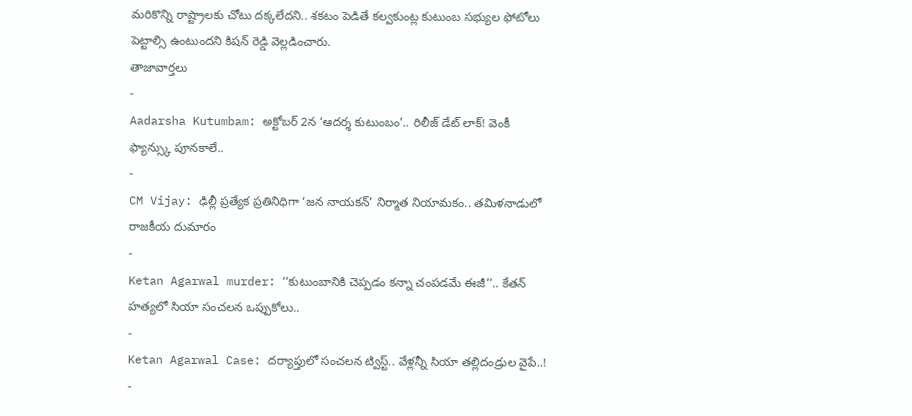మరికొన్ని రాష్ట్రాలకు చోటు దక్కలేదని.. శకటం పెడితే కల్వకుంట్ల కుటుంబ సభ్యుల ఫోటోలు పెట్టాల్సి ఉంటుందని కిషన్ రెడ్డి వెల్లడించారు.
తాజావార్తలు
-
Aadarsha Kutumbam: అక్టోబర్ 2న ‘ఆదర్శ కుటుంబం’.. రిలీజ్ డేట్ లాక్! వెంకీ ఫ్యాన్స్కు పూనకాలే..
-
CM Vijay: ఢిల్లీ ప్రత్యేక ప్రతినిధిగా ‘జన నాయకన్’ నిర్మాత నియామకం.. తమిళనాడులో రాజకీయ దుమారం
-
Ketan Agarwal murder: ‘‘కుటుంబానికి చెప్పడం కన్నా చంపడమే ఈజీ’’.. కేతన్ హత్యలో సియా సంచలన ఒప్పుకోలు..
-
Ketan Agarwal Case: దర్యాప్తులో సంచలన ట్విస్ట్.. వేళ్లన్నీ సియా తల్లిదండ్రుల వైపే..!
-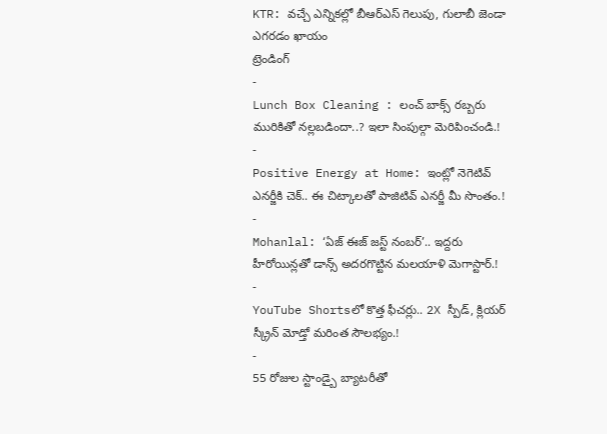KTR: వచ్చే ఎన్నికల్లో బీఆర్ఎస్ గెలుపు, గులాబీ జెండా ఎగరడం ఖాయం
ట్రెండింగ్
-
Lunch Box Cleaning : లంచ్ బాక్స్ రబ్బరు మురికితో నల్లబడిందా..? ఇలా సింపుల్గా మెరిపించండి.!
-
Positive Energy at Home: ఇంట్లో నెగెటివ్ ఎనర్జీకి చెక్.. ఈ చిట్కాలతో పాజిటివ్ ఎనర్జీ మీ సొంతం.!
-
Mohanlal: ‘ఏజ్ ఈజ్ జస్ట్ నంబర్’.. ఇద్దరు హీరోయిన్లతో డాన్స్ అదరగొట్టిన మలయాళి మెగాస్టార్.!
-
YouTube Shortsలో కొత్త ఫీచర్లు.. 2X స్పీడ్, క్లియర్ స్క్రీన్ మోడ్తో మరింత సౌలభ్యం.!
-
55 రోజుల స్టాండ్బై బ్యాటరీతో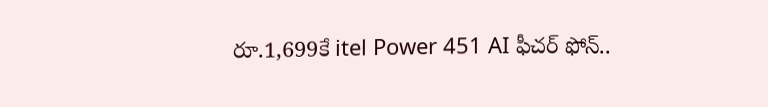రూ.1,699కే itel Power 451 AI ఫీచర్ ఫోన్..